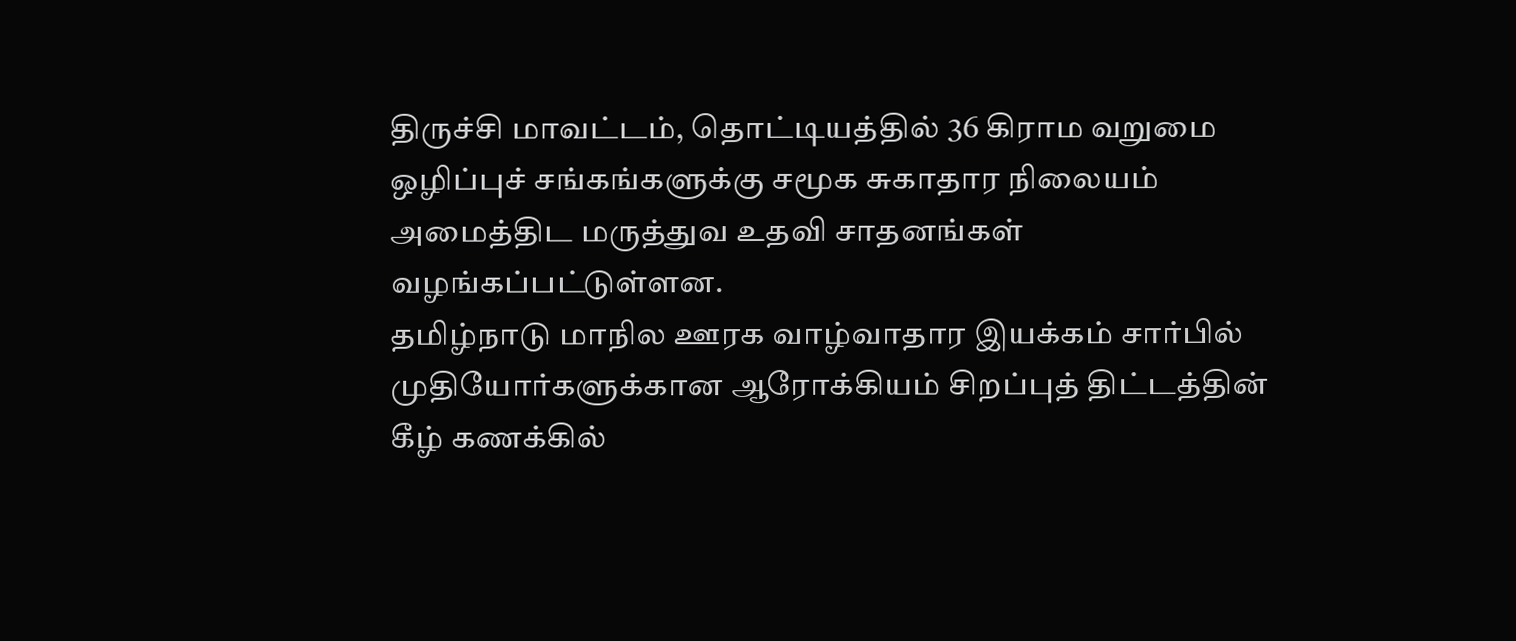திருச்சி மாவட்டம், தொட்டியத்தில் 36 கிராம வறுமை ஒழிப்புச் சங்கங்களுக்கு சமூக சுகாதார நிலையம் அமைத்திட மருத்துவ உதவி சாதனங்கள் வழங்கப்பட்டுள்ளன.
தமிழ்நாடு மாநில ஊரக வாழ்வாதார இயக்கம் சார்பில் முதியோர்களுக்கான ஆரோக்கியம் சிறப்புத் திட்டத்தின் கீழ் கணக்கில்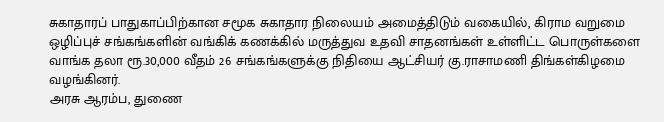சுகாதாரப் பாதுகாப்பிற்கான சமூக சுகாதார நிலையம் அமைத்திடும் வகையில், கிராம வறுமை ஒழிப்புச் சங்கங்களின் வங்கிக் கணக்கில் மருத்துவ உதவி சாதனங்கள் உள்ளிட்ட பொருள்களை வாங்க தலா ரூ.30,000 வீதம் 26 சங்கங்களுக்கு நிதியை ஆட்சியர் கு.ராசாமணி திங்கள்கிழமை வழங்கினர்.
அரசு ஆரம்ப, துணை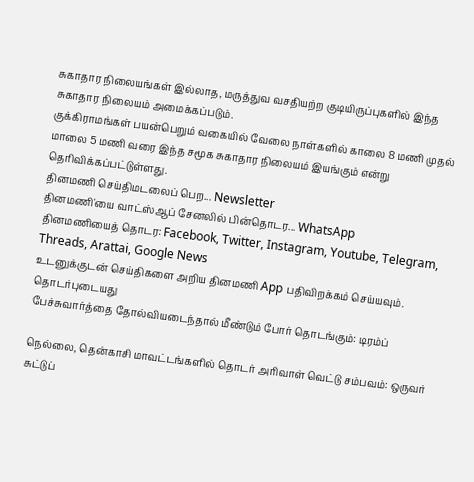சுகாதார நிலையங்கள் இல்லாத, மருத்துவ வசதியற்ற குடியிருப்புகளில் இந்த சுகாதார நிலையம் அமைக்கப்படும்.
குக்கிராமங்கள் பயன்பெறும் வகையில் வேலை நாள்களில் காலை 8 மணி முதல் மாலை 5 மணி வரை இந்த சமூக சுகாதார நிலையம் இயங்கும் என்று தெரிவிக்கப்பட்டுள்ளது.
தினமணி செய்திமடலைப் பெற... Newsletter
தினமணி'யை வாட்ஸ்ஆப் சேனலில் பின்தொடர... WhatsApp
தினமணியைத் தொடர: Facebook, Twitter, Instagram, Youtube, Telegram, Threads, Arattai, Google News
உடனுக்குடன் செய்திகளை அறிய தினமணி App பதிவிறக்கம் செய்யவும்.
தொடர்புடையது
பேச்சுவார்த்தை தோல்வியடைந்தால் மீண்டும் போர் தொடங்கும்: டிரம்ப்

நெல்லை, தென்காசி மாவட்டங்களில் தொடர் அரிவாள் வெட்டு சம்பவம்: ஒருவர் சுட்டுப்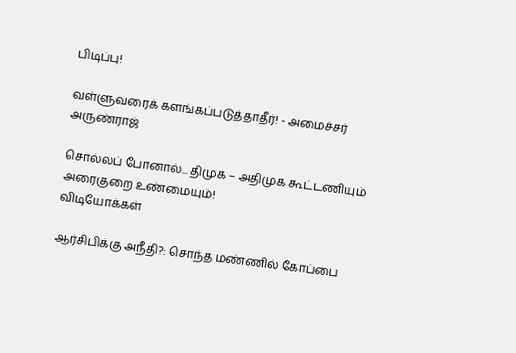பிடிப்பு!

வள்ளுவரைக் களங்கப்படுத்தாதீர்! - அமைச்சர் அருண்ராஜ்

சொல்லப் போனால்... திமுக – அதிமுக கூட்டணியும் அரைகுறை உண்மையும்!
விடியோக்கள்

ஆர்சிபிக்கு அநீதி?: சொந்த மண்ணில் கோப்பை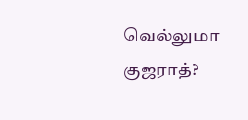வெல்லுமா குஜராத்?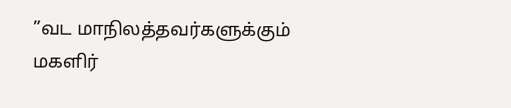”வட மாநிலத்தவர்களுக்கும் மகளிர்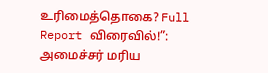உரிமைத்தொகை? Full Report விரைவில்!”: அமைச்சர் மரிய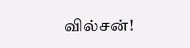வில்சன்!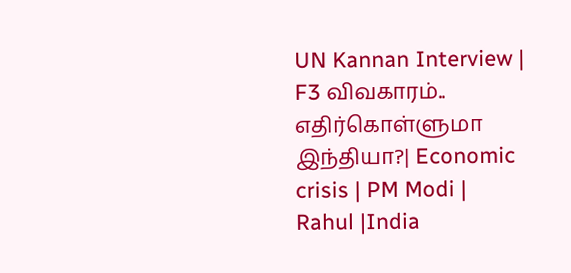UN Kannan Interview | F3 விவகாரம்.. எதிர்கொள்ளுமா இந்தியா?| Economic crisis | PM Modi | Rahul |India